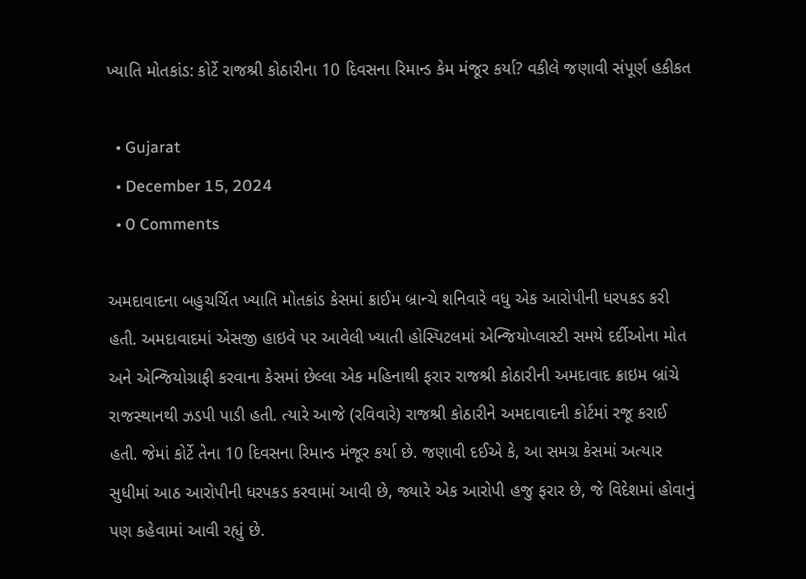ખ્યાતિ મોતકાંડ: કોર્ટે રાજશ્રી કોઠારીના 10 દિવસના રિમાન્ડ કેમ મંજૂર કર્યા? વકીલે જણાવી સંપૂર્ણ હકીકત

  • Gujarat
  • December 15, 2024
  • 0 Comments

અમદાવાદના બહુચર્ચિત ખ્યાતિ મોતકાંડ કેસમાં ક્રાઈમ બ્રાન્ચે શનિવારે વધુ એક આરોપીની ધરપકડ કરી હતી. અમદાવાદમાં એસજી હાઇવે પર આવેલી ખ્યાતી હોસ્પિટલમાં એન્જિયોપ્લાસ્ટી સમયે દર્દીઓના મોત અને એન્જિયોગ્રાફી કરવાના કેસમાં છેલ્લા એક મહિનાથી ફરાર રાજશ્રી કોઠારીની અમદાવાદ ક્રાઇમ બ્રાંચે રાજસ્થાનથી ઝડપી પાડી હતી. ત્યારે આજે (રવિવારે) રાજશ્રી કોઠારીને અમદાવાદની કોર્ટમાં રજૂ કરાઈ હતી. જેમાં કોર્ટે તેના 10 દિવસના રિમાન્ડ મંજૂર કર્યા છે. જણાવી દઈએ કે, આ સમગ્ર કેસમાં અત્યાર સુધીમાં આઠ આરોપીની ધરપકડ કરવામાં આવી છે, જ્યારે એક આરોપી હજુ ફરાર છે, જે વિદેશમાં હોવાનું પણ કહેવામાં આવી રહ્યું છે.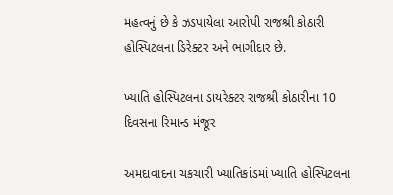મહત્વનું છે કે ઝડપાયેલા આરોપી રાજશ્રી કોઠારી હોસ્પિટલના ડિરેક્ટર અને ભાગીદાર છે.

ખ્યાતિ હોસ્પિટલના ડાયરેક્ટર રાજશ્રી કોઠારીના 10 દિવસના રિમાન્ડ મંજૂર

અમદાવાદના ચકચારી ખ્યાતિકાંડમાં ખ્યાતિ હોસ્પિટલના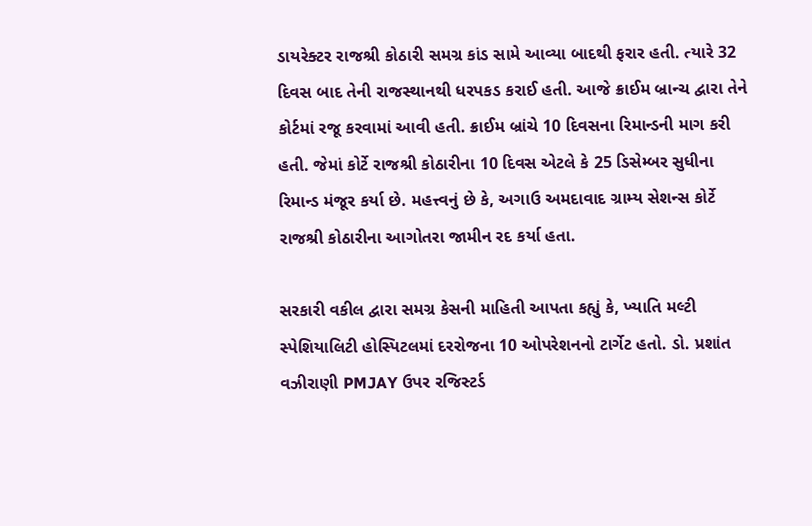ડાયરેક્ટર રાજશ્રી કોઠારી સમગ્ર કાંડ સામે આવ્યા બાદથી ફરાર હતી. ત્યારે 32 દિવસ બાદ તેની રાજસ્થાનથી ધરપકડ કરાઈ હતી. આજે ક્રાઈમ બ્રાન્ચ દ્વારા તેને કોર્ટમાં રજૂ કરવામાં આવી હતી. ક્રાઈમ બ્રાંચે 10 દિવસના રિમાન્ડની માગ કરી હતી. જેમાં કોર્ટે રાજશ્રી કોઠારીના 10 દિવસ એટલે કે 25 ડિસેમ્બર સુધીના રિમાન્ડ મંજૂર કર્યા છે. મહત્ત્વનું છે કે, અગાઉ અમદાવાદ ગ્રામ્ય સેશન્સ કોર્ટે રાજશ્રી કોઠારીના આગોતરા જામીન રદ કર્યા હતા.

સરકારી વકીલ દ્વારા સમગ્ર કેસની માહિતી આપતા કહ્યું કે, ખ્યાતિ મલ્ટી સ્પેશિયાલિટી હોસ્પિટલમાં દરરોજના 10 ઓપરેશનનો ટાર્ગેટ હતો. ડો. પ્રશાંત વઝીરાણી PMJAY ઉપર રજિસ્ટર્ડ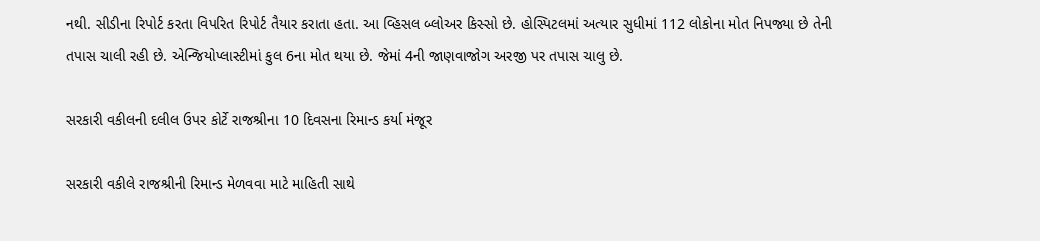નથી. સીડીના રિપોર્ટ કરતા વિપરિત રિપોર્ટ તૈયાર કરાતા હતા. આ વ્હિસલ બ્લોઅર કિસ્સો છે. હોસ્પિટલમાં અત્યાર સુધીમાં 112 લોકોના મોત નિપજ્યા છે તેની તપાસ ચાલી રહી છે. એન્જિયોપ્લાસ્ટીમાં કુલ 6ના મોત થયા છે. જેમાં 4ની જાણવાજોગ અરજી પર તપાસ ચાલુ છે.

સરકારી વકીલની દલીલ ઉપર કોર્ટે રાજશ્રીના 10 દિવસના રિમાન્ડ કર્યા મંજૂર

સરકારી વકીલે રાજશ્રીની રિમાન્ડ મેળવવા માટે માહિતી સાથે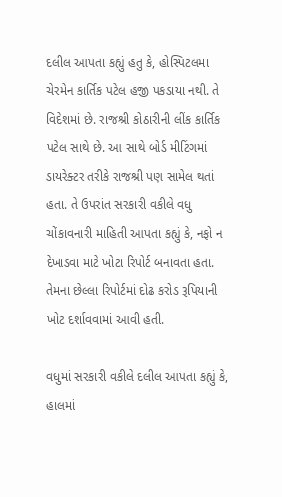દલીલ આપતા કહ્યું હતુ કે, હોસ્પિટલમા ચેરમેન કાર્તિક પટેલ હજી પકડાયા નથી. તે વિદેશમાં છે. રાજશ્રી કોઠારીની લીંક કાર્તિક પટેલ સાથે છે. આ સાથે બોર્ડ મીટિંગમાં ડાયરેક્ટર તરીકે રાજશ્રી પણ સામેલ થતાં હતા. તે ઉપરાંત સરકારી વકીલે વધુ ચોંકાવનારી માહિતી આપતા કહ્યું કે, નફો ન દેખાડવા માટે ખોટા રિપોર્ટ બનાવતા હતા. તેમના છેલ્લા રિપોર્ટમાં દોઢ કરોડ રૂપિયાની ખોટ દર્શાવવામાં આવી હતી.

વધુમાં સરકારી વકીલે દલીલ આપતા કહ્યું કે, હાલમાં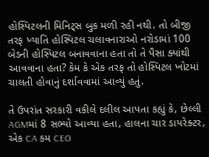હોસ્પિટલની મિનિટ્સ બુક મળી રહી નથી. તો બીજી તરફ ખ્યાતિ હોસ્પિટલ ચલાવનારાઓ નરોડામાં 100 બેડની હોસ્પિટલ બનાવવાના હતા તો તે પૈસા ક્યાંથી આવવાના હતા? કેમ કે એક તરફ તો હોસ્પિટલ ખોટમાં ચાલતી હોવાનું દર્શાવવામાં આવ્યું હતું.

તે ઉપરાંત સરકારી વકીલે દલીલ આપતા કહ્યું કે, છેલ્લી AGMમાં 8 સભ્યો આવ્યા હતા, હાલના ચાર ડાયરેક્ટર, એક CA કમ CEO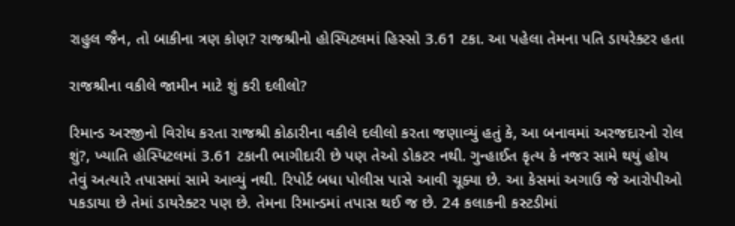રાહુલ જૈન, તો બાકીના ત્રણ કોણ? રાજશ્રીનો હોસ્પિટલમાં હિસ્સો 3.61 ટકા. આ પહેલા તેમના પતિ ડાયરેક્ટર હતા

રાજશ્રીના વકીલે જામીન માટે શું કરી દલીલો?

રિમાન્ડ અરજીનો વિરોધ કરતા રાજશ્રી કોઠારીના વકીલે દલીલો કરતા જણાવ્યું હતું કે, આ બનાવમાં અરજદારનો રોલ શું?, ખ્યાતિ હોસ્પિટલમાં 3.61 ટકાની ભાગીદારી છે પણ તેઓ ડોકટર નથી. ગુન્હાઈત કૃત્ય કે નજર સામે થયું હોય તેવું અત્યારે તપાસમાં સામે આવ્યું નથી. રિપોર્ટ બધા પોલીસ પાસે આવી ચૂક્યા છે. આ કેસમાં અગાઉ જે આરોપીઓ પકડાયા છે તેમાં ડાયરેક્ટર પણ છે. તેમના રિમાન્ડમાં તપાસ થઈ જ છે. 24 કલાકની કસ્ટડીમાં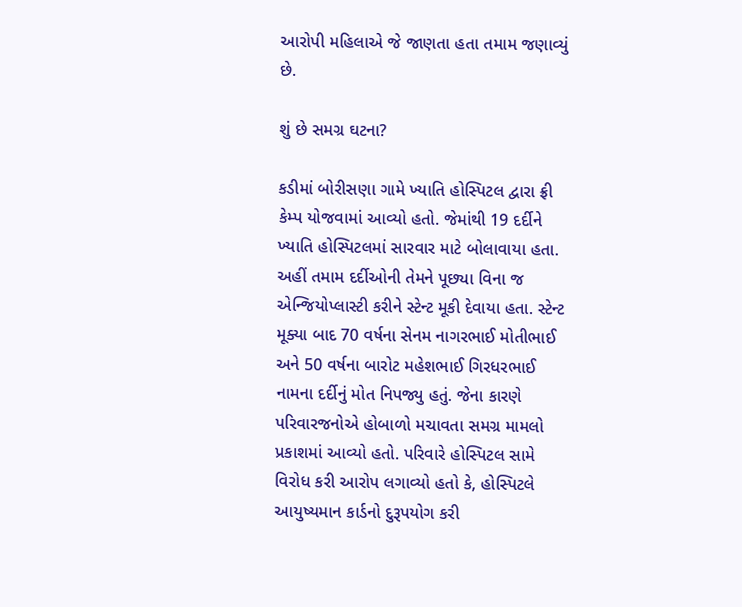આરોપી મહિલાએ જે જાણતા હતા તમામ જણાવ્યું છે.

શું છે સમગ્ર ઘટના?

કડીમાં બોરીસણા ગામે ખ્યાતિ હોસ્પિટલ દ્વારા ફ્રી કેમ્પ યોજવામાં આવ્યો હતો. જેમાંથી 19 દર્દીને ખ્યાતિ હોસ્પિટલમાં સારવાર માટે બોલાવાયા હતા. અહીં તમામ દર્દીઓની તેમને પૂછ્યા વિના જ એન્જિયોપ્લાસ્ટી કરીને સ્ટેન્ટ મૂકી દેવાયા હતા. સ્ટેન્ટ મૂક્યા બાદ 70 વર્ષના સેનમ નાગરભાઈ મોતીભાઈ અને 50 વર્ષના બારોટ મહેશભાઈ ગિરધરભાઈ નામના દર્દીનું મોત નિપજ્યુ હતું. જેના કારણે પરિવારજનોએ હોબાળો મચાવતા સમગ્ર મામલો પ્રકાશમાં આવ્યો હતો. પરિવારે હોસ્પિટલ સામે વિરોધ કરી આરોપ લગાવ્યો હતો કે, હોસ્પિટલે આયુષ્યમાન કાર્ડનો દુરૂપયોગ કરી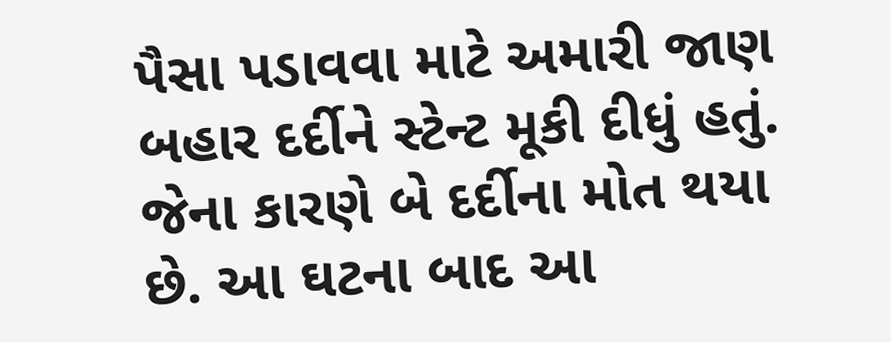પૈસા પડાવવા માટે અમારી જાણ બહાર દર્દીને સ્ટેન્ટ મૂકી દીધું હતું. જેના કારણે બે દર્દીના મોત થયા છે. આ ઘટના બાદ આ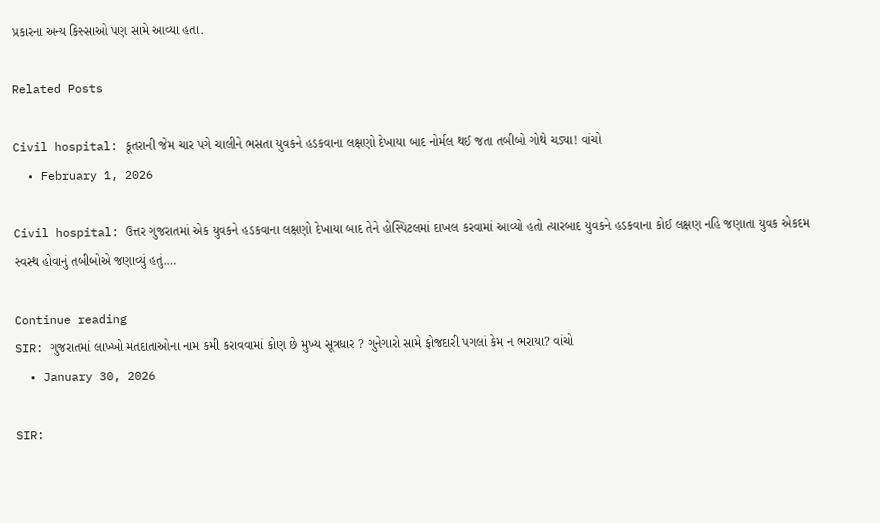પ્રકારના અન્ય કિસ્સાઓ પણ સામે આવ્યા હતા.

Related Posts

Civil hospital: કૂતરાની જેમ ચાર પગે ચાલીને ભસતા યુવકને હડકવાના લક્ષણો દેખાયા બાદ નોર્મલ થઈ જતા તબીબો ગોથે ચડ્યા! વાંચો
  • February 1, 2026

Civil hospital: ઉત્તર ગુજરાતમાં એક યુવકને હડકવાના લક્ષણો દેખાયા બાદ તેને હોસ્પિટલમાં દાખલ કરવામાં આવ્યો હતો ત્યારબાદ યુવકને હડકવાના કોઈ લક્ષણ નહિ જણાતા યુવક એકદમ સ્વસ્થ હોવાનું તબીબોએ જણાવ્યું હતું.…

Continue reading
SIR: ગુજરાતમાં લાખ્ખો મતદાતાઓના નામ કમી કરાવવામાં કોણ છે મુખ્ય સૂત્રધાર ? ગુનેગારો સામે ફોજદારી પગલાં કેમ ન ભરાયા? વાંચો
  • January 30, 2026

SIR: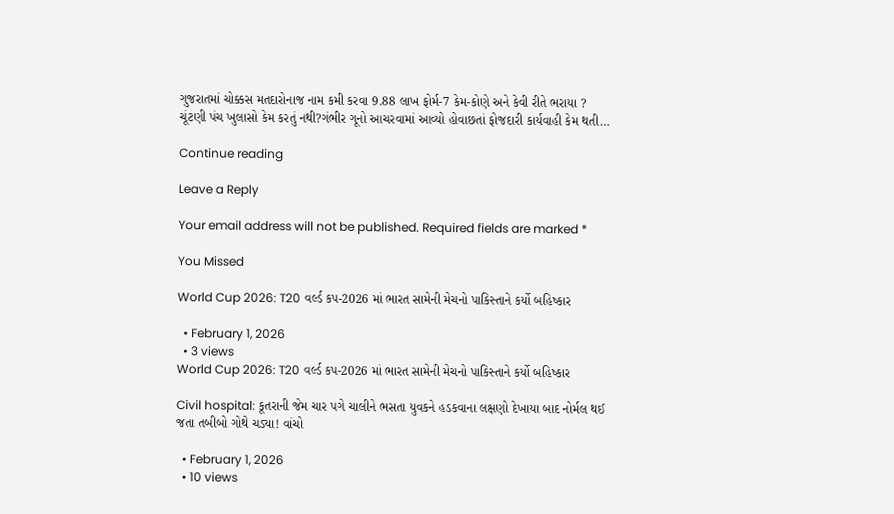ગુજરાતમાં ચોક્કસ મતદારોનાજ નામ કમી કરવા 9.88 લાખ ફોર્મ-7 કેમ-કોણે અને કેવી રીતે ભરાયા ? ચૂંટણી પંચ ખુલાસો કેમ કરતું નથી?ગંભીર ગૂનો આચરવામાં આવ્યો હોવાછતાં ફોજદારી કાર્યવાહી કેમ થતી…

Continue reading

Leave a Reply

Your email address will not be published. Required fields are marked *

You Missed

World Cup 2026: T20 વર્લ્ડ કપ-2026 માં ભારત સામેની મેચનો પાકિસ્તાને કર્યો બહિષ્કાર

  • February 1, 2026
  • 3 views
World Cup 2026: T20 વર્લ્ડ કપ-2026 માં ભારત સામેની મેચનો પાકિસ્તાને કર્યો બહિષ્કાર

Civil hospital: કૂતરાની જેમ ચાર પગે ચાલીને ભસતા યુવકને હડકવાના લક્ષણો દેખાયા બાદ નોર્મલ થઈ જતા તબીબો ગોથે ચડ્યા! વાંચો

  • February 1, 2026
  • 10 views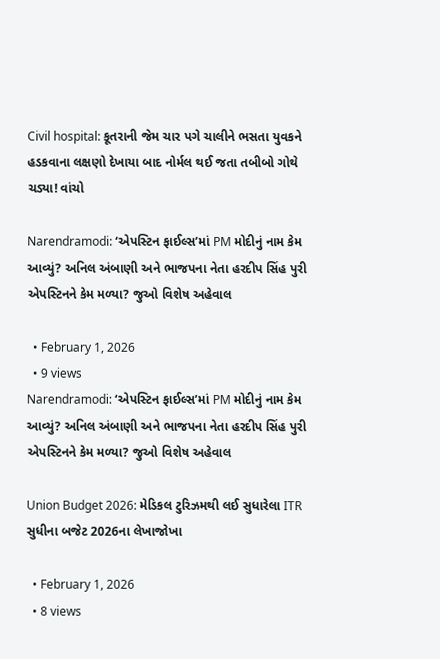Civil hospital: કૂતરાની જેમ ચાર પગે ચાલીને ભસતા યુવકને હડકવાના લક્ષણો દેખાયા બાદ નોર્મલ થઈ જતા તબીબો ગોથે ચડ્યા! વાંચો

Narendramodi: ‘એપસ્ટિન ફાઈલ્સ’માં PM મોદીનું નામ કેમ આવ્યું? અનિલ અંબાણી અને ભાજપના નેતા હરદીપ સિંહ પુરી એપસ્ટિનને કેમ મળ્યા? જુઓ વિશેષ અહેવાલ

  • February 1, 2026
  • 9 views
Narendramodi: ‘એપસ્ટિન ફાઈલ્સ’માં PM મોદીનું નામ કેમ આવ્યું? અનિલ અંબાણી અને ભાજપના નેતા હરદીપ સિંહ પુરી   એપસ્ટિનને કેમ મળ્યા? જુઓ વિશેષ અહેવાલ

Union Budget 2026: મેડિકલ ટુરિઝમથી લઈ સુધારેલા ITR સુધીના બજેટ 2026ના લેખાજોખા

  • February 1, 2026
  • 8 views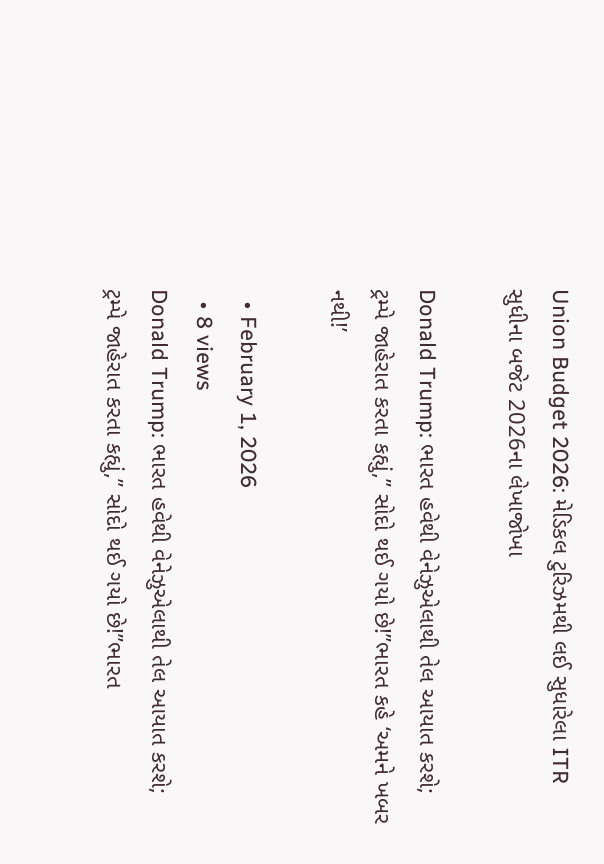Union Budget 2026: મેડિકલ ટુરિઝમથી લઈ સુધારેલા ITR સુધીના બજેટ 2026ના લેખાજોખા

Donald Trump: ભારત હવેથી વેનેઝુએલાથી તેલ આયાત કરશે; ટ્રમ્પે જાહેરાત કરતા કહ્યું,” સોદો થઈ ગયો છે!”ભારત કહે ‘અમને ખબર નથી!’

  • February 1, 2026
  • 8 views
Donald Trump: ભારત હવેથી વેનેઝુએલાથી તેલ આયાત કરશે; ટ્રમ્પે જાહેરાત કરતા કહ્યું,” સોદો થઈ ગયો છે!”ભારત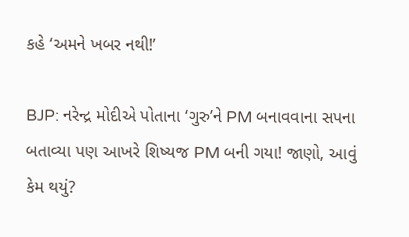કહે ‘અમને ખબર નથી!’

BJP: નરેન્દ્ર મોદીએ પોતાના ‘ગુરુ’ને PM બનાવવાના સપના બતાવ્યા પણ આખરે શિષ્યજ PM બની ગયા! જાણો, આવું કેમ થયું?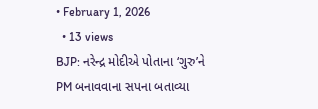• February 1, 2026
  • 13 views
BJP: નરેન્દ્ર મોદીએ પોતાના ‘ગુરુ’ને PM બનાવવાના સપના બતાવ્યા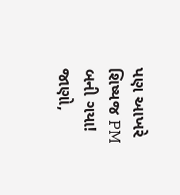પણ આખરે શિષ્યજ PM બની ગયા! જાણો,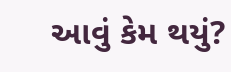આવું કેમ થયું?